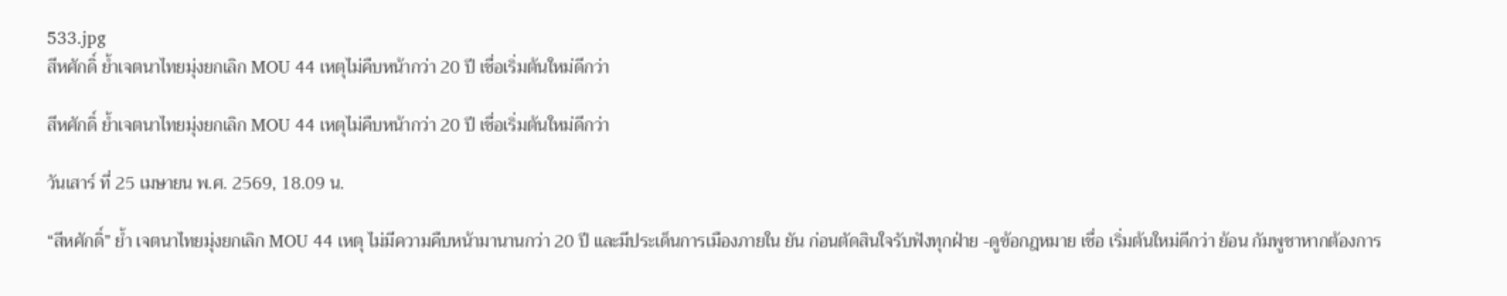533.jpg
สีหศักดิ์ ย้ำเจตนาไทยมุ่งยกเลิก MOU 44 เหตุไม่คืบหน้ากว่า 20 ปี เชื่อเริ่มต้นใหม่ดีกว่า

สีหศักดิ์ ย้ำเจตนาไทยมุ่งยกเลิก MOU 44 เหตุไม่คืบหน้ากว่า 20 ปี เชื่อเริ่มต้นใหม่ดีกว่า

วันเสาร์ ที่ 25 เมษายน พ.ศ. 2569, 18.09 น.

“สีหศักดิ์” ย้ำ เจตนาไทยมุ่งยกเลิก MOU 44 เหตุ ไม่มีความคืบหน้ามานานกว่า 20 ปี และมีประเด็นการเมืองภายใน ยัน ก่อนตัดสินใจรับฟังทุกฝ่าย -ดูข้อกฎหมาย เชื่อ เริ่มต้นใหม่ดีกว่า ย้อน กัมพูชาหากต้องการ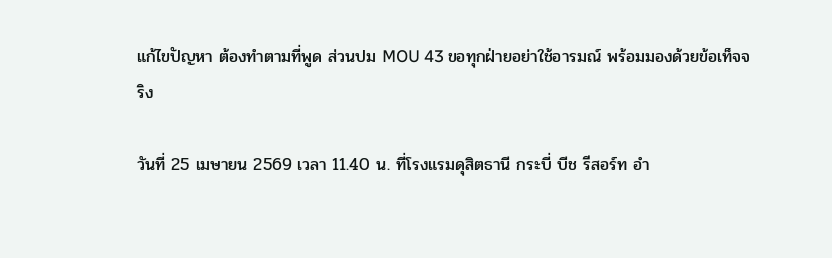แก้ไขปัญหา ต้องทำตามที่พูด ส่วนปม MOU 43 ขอทุกฝ่ายอย่าใช้อารมณ์ พร้อมมองด้วยข้อเท็จจริง

วันที่ 25 เมษายน 2569 เวลา 11.40 น. ที่โรงแรมดุสิตธานี กระบี่ บีช รีสอร์ท อำ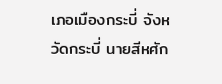เภอเมืองกระบี่ จังหวัดกระบี่ นายสีหศัก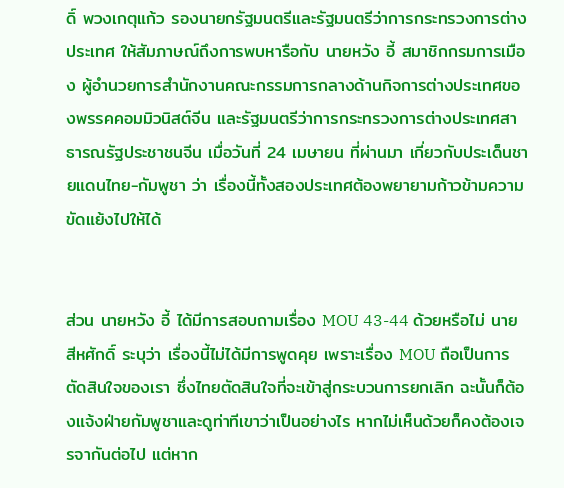ดิ์ พวงเกตุแก้ว รองนายกรัฐมนตรีและรัฐมนตรีว่าการกระทรวงการต่างประเทศ ให้สัมภาษณ์ถึงการพบหารือกับ นายหวัง อี้ สมาชิกกรมการเมือง ผู้อำนวยการสำนักงานคณะกรรมการกลางด้านกิจการต่างประเทศของพรรคคอมมิวนิสต์จีน และรัฐมนตรีว่าการกระทรวงการต่างประเทศสาธารณรัฐประชาชนจีน เมื่อวันที่ 24 เมษายน ที่ผ่านมา เกี่ยวกับประเด็นชายแดนไทย-กัมพูชา ว่า เรื่องนี้ทั้งสองประเทศต้องพยายามก้าวข้ามความขัดแย้งไปให้ได้


ส่วน นายหวัง อี้ ได้มีการสอบถามเรื่อง MOU 43-44 ด้วยหรือไม่ นายสีหศักดิ์ ระบุว่า เรื่องนี้ไม่ได้มีการพูดคุย เพราะเรื่อง MOU ถือเป็นการตัดสินใจของเรา ซึ่งไทยตัดสินใจที่จะเข้าสู่กระบวนการยกเลิก ฉะนั้นก็ต้องแจ้งฝ่ายกัมพูชาและดูท่าทีเขาว่าเป็นอย่างไร หากไม่เห็นด้วยก็คงต้องเจรจากันต่อไป แต่หาก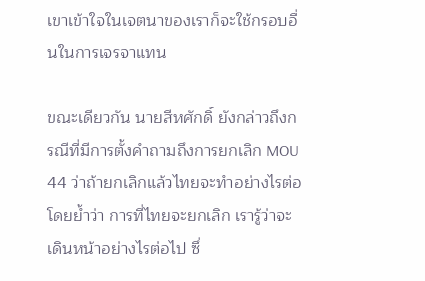เขาเข้าใจในเจตนาของเราก็จะใช้กรอบอื่นในการเจรจาแทน

ขณะเดียวกัน นายสีหศักดิ์ ยังกล่าวถึงกรณีที่มีการตั้งคำถามถึงการยกเลิก MOU 44 ว่าถ้ายกเลิกแล้วไทยจะทำอย่างไรต่อ โดยย้ำว่า การที่ไทยจะยกเลิก เรารู้ว่าจะเดินหน้าอย่างไรต่อไป ซึ่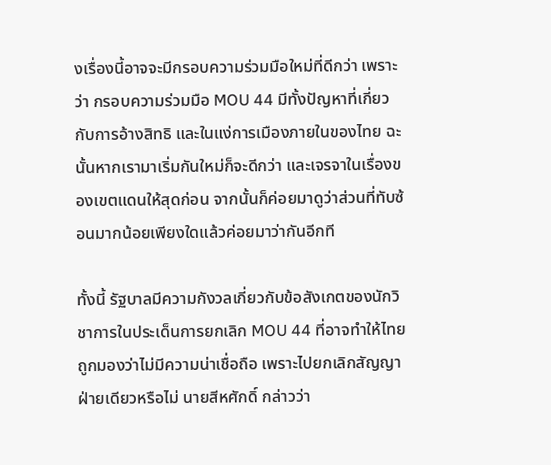งเรื่องนี้อาจจะมีกรอบความร่วมมือใหม่ที่ดีกว่า เพราะว่า กรอบความร่วมมือ MOU 44 มีทั้งปัญหาที่เกี่ยวกับการอ้างสิทธิ และในแง่การเมืองภายในของไทย ฉะนั้นหากเรามาเริ่มกันใหม่ก็จะดีกว่า และเจรจาในเรื่องของเขตแดนให้สุดก่อน จากนั้นก็ค่อยมาดูว่าส่วนที่ทับซ้อนมากน้อยเพียงใดแล้วค่อยมาว่ากันอีกที

ทั้งนี้ รัฐบาลมีความกังวลเกี่ยวกับข้อสังเกตของนักวิชาการในประเด็นการยกเลิก MOU 44 ที่อาจทำให้ไทยถูกมองว่าไม่มีความน่าเชื่อถือ เพราะไปยกเลิกสัญญาฝ่ายเดียวหรือไม่ นายสีหศักดิ์ กล่าวว่า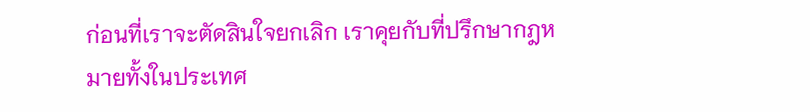ก่อนที่เราจะตัดสินใจยกเลิก เราคุยกับที่ปรึกษากฎหมายทั้งในประเทศ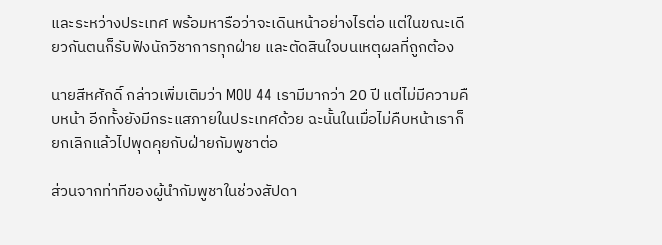และระหว่างประเทศ พร้อมหารือว่าจะเดินหน้าอย่างไรต่อ แต่ในขณะเดียวกันตนก็รับฟังนักวิชาการทุกฝ่าย และตัดสินใจบนเหตุผลที่ถูกต้อง

นายสีหศักดิ์ กล่าวเพิ่มเติมว่า MOU 44 เรามีมากว่า 20 ปี แต่ไม่มีความคืบหน้า อีกทั้งยังมีกระแสภายในประเทศด้วย ฉะนั้นในเมื่อไม่คืบหน้าเราก็ยกเลิกแล้วไปพุดคุยกับฝ่ายกัมพูชาต่อ

ส่วนจากท่าทีของผู้นำกัมพูชาในช่วงสัปดา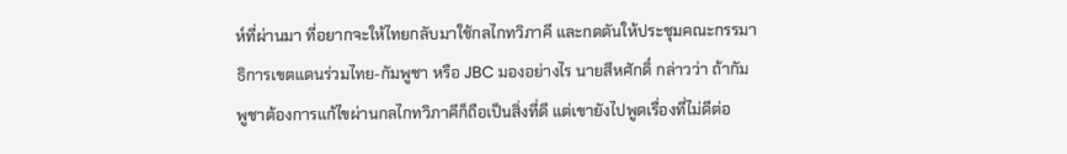ห์ที่ผ่านมา ที่อยากจะให้ไทยกลับมาใช้กลไกทวิภาคี และกดดันให้ประชุมคณะกรรมาธิการเขตแดนร่วมไทย-กัมพูชา หรือ JBC มองอย่างไร นายสีหศักดิ์ กล่าวว่า ถ้ากัมพูชาต้องการแก้ไขผ่านกลไกทวิภาคีก็ถือเป็นสิ่งที่ดี แต่เขายังไปพูดเรื่องที่ไม่ดีต่อ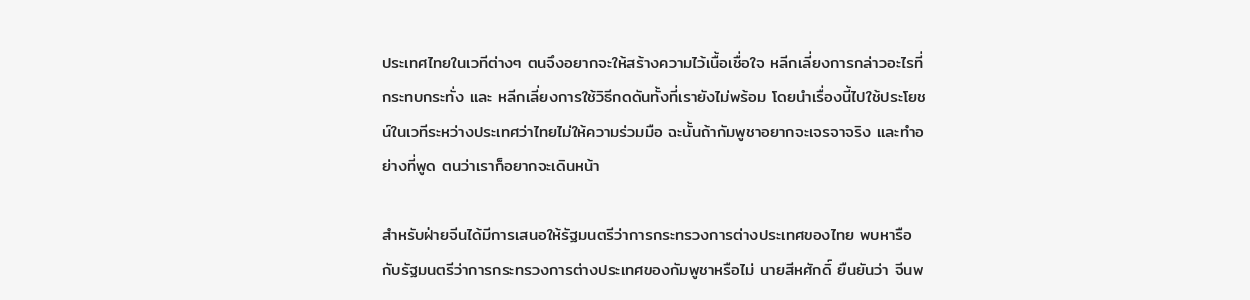ประเทศไทยในเวทีต่างๆ ตนจึงอยากจะให้สร้างความไว้เนื้อเชื่อใจ หลีกเลี่ยงการกล่าวอะไรที่กระทบกระทั่ง และ หลีกเลี่ยงการใช้วิธีกดดันทั้งที่เรายังไม่พร้อม โดยนำเรื่องนี้ไปใช้ประโยชน์ในเวทีระหว่างประเทศว่าไทยไม่ให้ความร่วมมือ ฉะนั้นถ้ากัมพูชาอยากจะเจรจาจริง และทำอย่างที่พูด ตนว่าเราก็อยากจะเดินหน้า

สำหรับฝ่ายจีนได้มีการเสนอให้รัฐมนตรีว่าการกระทรวงการต่างประเทศของไทย พบหารือกับรัฐมนตรีว่าการกระทรวงการต่างประเทศของกัมพูชาหรือไม่ นายสีหศักดิ์ ยืนยันว่า จีนพ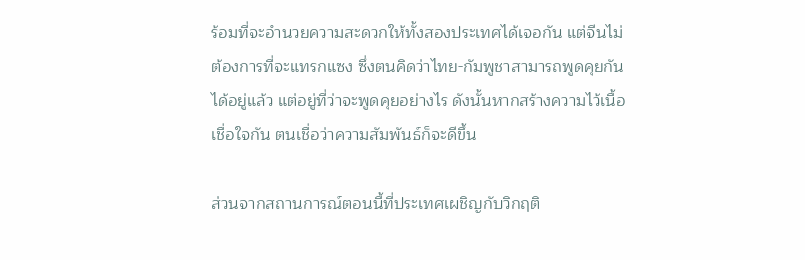ร้อมที่จะอำนวยความสะดวกให้ทั้งสองประเทศได้เจอกัน แต่จีนไม่ต้องการที่จะแทรกแซง ซึ่งตนคิดว่าไทย-กัมพูชาสามารถพูดคุยกันได้อยู่แล้ว แต่อยู่ที่ว่าจะพูดคุยอย่างไร ดังนั้นหากสร้างความไว้เนื้อเชื่อใจกัน ตนเชื่อว่าความสัมพันธ์ก็จะดีขึ้น

ส่วนจากสถานการณ์ตอนนี้ที่ประเทศเผชิญกับวิกฤติ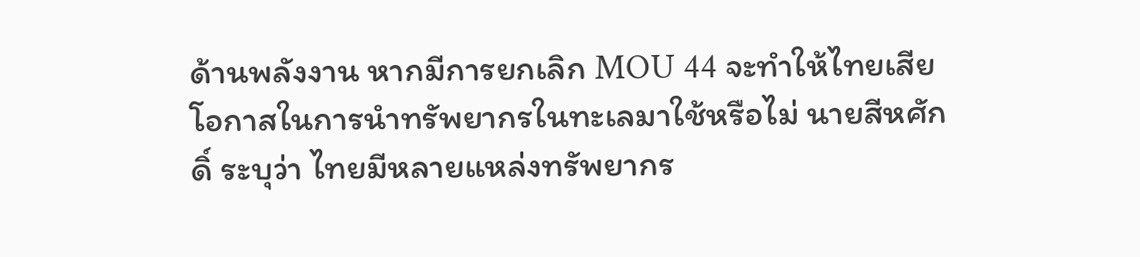ด้านพลังงาน หากมีการยกเลิก MOU 44 จะทำให้ไทยเสียโอกาสในการนำทรัพยากรในทะเลมาใช้หรือไม่ นายสีหศักดิ์ ระบุว่า ไทยมีหลายแหล่งทรัพยากร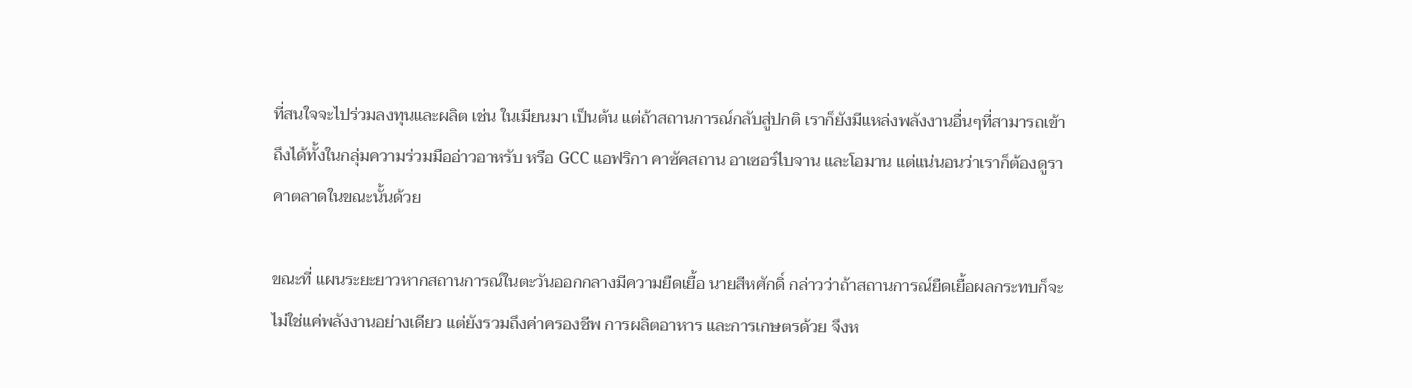ที่สนใจจะไปร่วมลงทุนและผลิต เช่น ในเมียนมา เป็นต้น แต่ถ้าสถานการณ์กลับสู่ปกติ เราก็ยังมีแหล่งพลังงานอื่นๆที่สามารถเข้าถึงได้ทั้งในกลุ่มความร่วมมืออ่าวอาหรับ หรือ GCC แอฟริกา คาซัคสถาน อาเซอร์ไบจาน และโอมาน แต่แน่นอนว่าเราก็ต้องดูราคาตลาดในขณะนั้นด้วย

ขณะที่ แผนระยะยาวหากสถานการณ์ในตะวันออกกลางมีความยืดเยื้อ นายสีหศักดิ์ กล่าวว่าถ้าสถานการณ์ยืดเยื้อผลกระทบก็จะไม่ใช่แค่พลังงานอย่างเดียว แต่ยังรวมถึงค่าครองชีพ การผลิตอาหาร และการเกษตรด้วย จึงห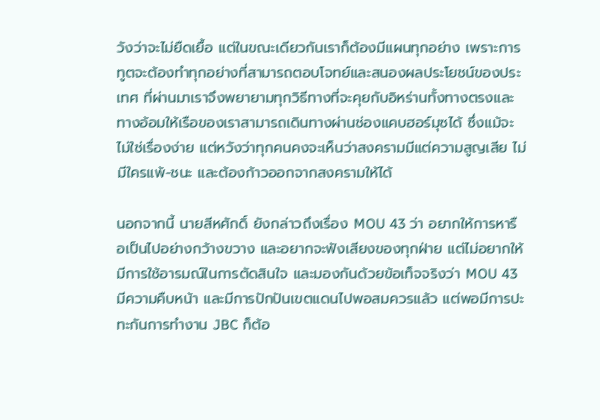วังว่าจะไม่ยืดเยื้อ แต่ในขณะเดียวกันเราก็ต้องมีแผนทุกอย่าง เพราะการทูตจะต้องทำทุกอย่างที่สามารถตอบโจทย์และสนองผลประโยชน์ของประเทศ ที่ผ่านมาเราจึงพยายามทุกวิธีทางที่จะคุยกับอิหร่านทั้งทางตรงและทางอ้อมให้เรือของเราสามารถเดินทางผ่านช่องแคบฮอร์มุซได้ ซึ่งแม้จะไม่ใช่เรื่องง่าย แต่หวังว่าทุกคนคงจะเห็นว่าสงครามมีแต่ความสูญเสีย ไม่มีใครแพ้-ชนะ และต้องก้าวออกจากสงครามให้ได้

นอกจากนี้ นายสีหศักดิ์ ยังกล่าวถึงเรื่อง MOU 43 ว่า อยากให้การหารือเป็นไปอย่างกว้างขวาง และอยากจะฟังเสียงของทุกฝ่าย แต่ไม่อยากให้มีการใช้อารมณ์ในการตัดสินใจ และมองกันด้วยข้อเท็จจริงว่า MOU 43 มีความคืบหน้า และมีการปักปันเขตแดนไปพอสมควรแล้ว แต่พอมีการปะทะกันการทำงาน JBC ก็ต้อ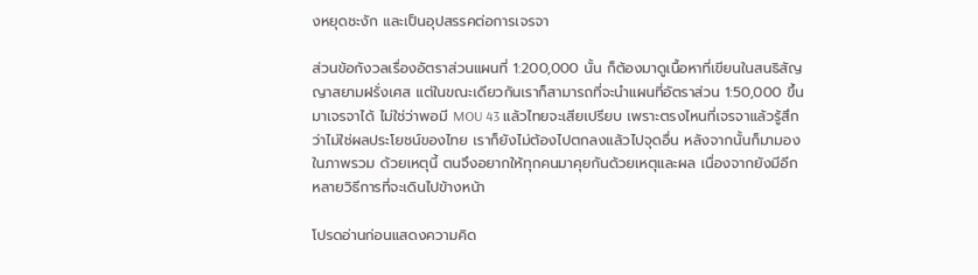งหยุดชะงัก และเป็นอุปสรรคต่อการเจรจา

ส่วนข้อกังวลเรื่องอัตราส่วนแผนที่ 1:200,000 นั้น ก็ต้องมาดูเนื้อหาที่เขียนในสนธิสัญญาสยามฝรั่งเศส แต่ในขณะเดียวกันเราก็สามารถที่จะนำแผนที่อัตราส่วน 1:50,000 ขึ้นมาเจรจาได้ ไม่ใช่ว่าพอมี MOU 43 แล้วไทยจะเสียเปรียบ เพราะตรงไหนที่เจรจาแล้วรู้สึกว่าไม่ใช่ผลประโยชน์ของไทย เราก็ยังไม่ต้องไปตกลงแล้วไปจุดอื่น หลังจากนั้นก็มามองในภาพรวม ด้วยเหตุนี้ ตนจึงอยากให้ทุกคนมาคุยกันด้วยเหตุและผล เนื่องจากยังมีอีกหลายวิธีการที่จะเดินไปข้างหน้า

โปรดอ่านก่อนแสดงความคิด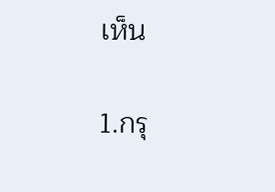เห็น

1.กรุ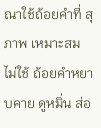ณาใช้ถ้อยคำที่ สุภาพ เหมาะสม ไม่ใช้ ถ้อยคำหยาบคาย ดูหมิ่น ส่อ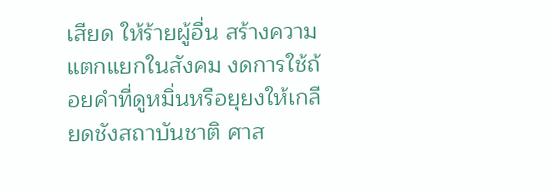เสียด ให้ร้ายผู้อื่น สร้างความแตกแยกในสังคม งดการใช้ถ้อยคำที่ดูหมิ่นหรือยุยงให้เกลียดชังสถาบันชาติ ศาส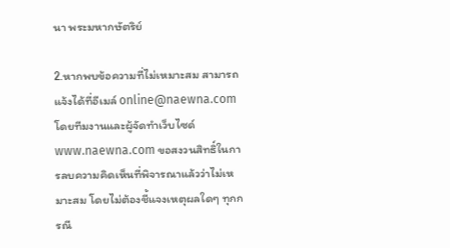นา พระมหากษัตริย์

2.หากพบข้อความที่ไม่เหมาะสม สามารถแจ้งได้ที่อีเมล์ online@naewna.com โดยทีมงานและผู้จัดทำเว็บไซด์ www.naewna.com ขอสงวนสิทธิ์ในการลบความคิดเห็นที่พิจารณาแล้วว่าไม่เหมาะสม โดยไม่ต้องชี้แจงเหตุผลใดๆ ทุกกรณี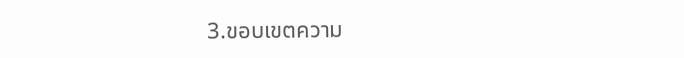3.ขอบเขตความ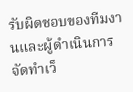รับผิดชอบของทีมงานและผู้ดำเนินการจัดทำเว็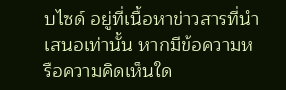บไซด์ อยู่ที่เนื้อหาข่าวสารที่นำเสนอเท่านั้น หากมีข้อความหรือความคิดเห็นใด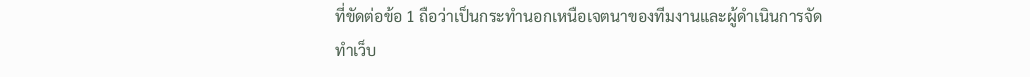ที่ขัดต่อข้อ 1 ถือว่าเป็นกระทำนอกเหนือเจตนาของทีมงานและผู้ดำเนินการจัดทำเว็บ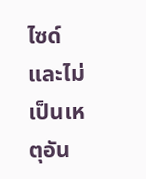ไซด์ และไม่เป็นเหตุอัน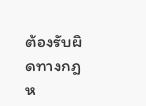ต้องรับผิดทางกฎห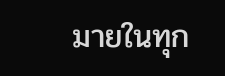มายในทุก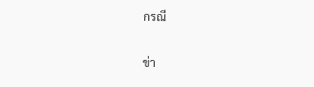กรณี

ข่า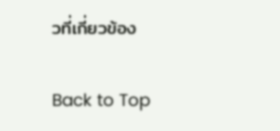วที่เกี่ยวข้อง

Back to Top